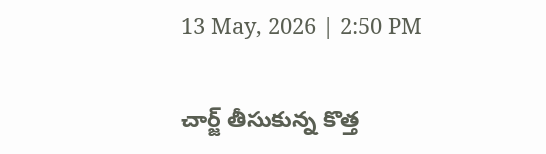13 May, 2026 | 2:50 PM

చార్జ్ తీసుకున్న కొత్త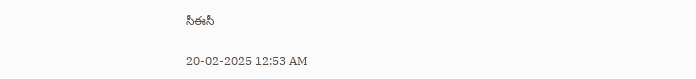సీఈసీ

20-02-2025 12:53 AM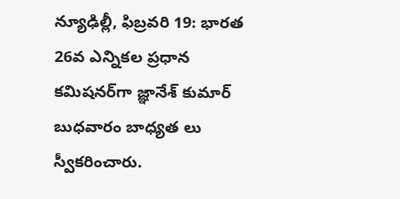న్యూఢిల్లీ, ఫిబ్రవరి 19: భారత 26వ ఎన్నికల ప్రధాన కమిషనర్‌గా జ్ఞానేశ్ కుమార్ బుధవారం బాధ్యత లు స్వీకరించారు.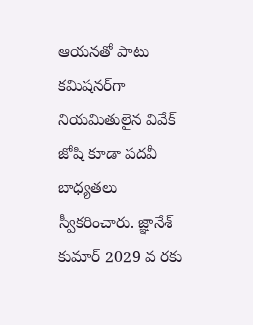ఆయనతో పాటు కమిషనర్‌గా నియమితులైన వివేక్ జోషి కూడా పదవీ బాధ్యతలు స్వీకరించారు. జ్ఞానేశ్ కుమార్ 2029 వ రకు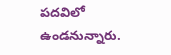పదవిలో ఉండనున్నారు.